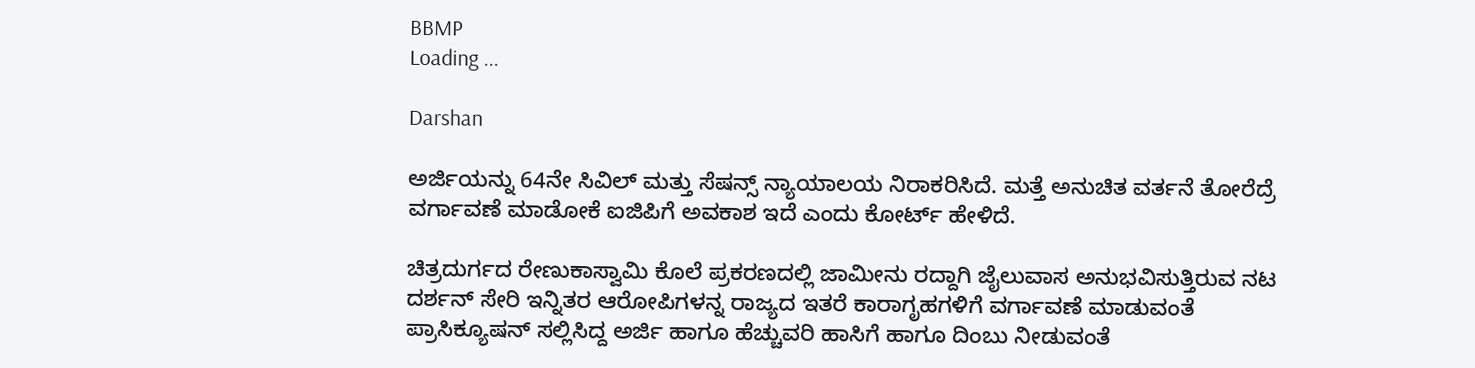BBMP
Loading ...

Darshan

ಅರ್ಜಿಯನ್ನು 64ನೇ ಸಿವಿಲ್ ಮತ್ತು ಸೆಷನ್ಸ್ ನ್ಯಾಯಾಲಯ ನಿರಾಕರಿಸಿದೆ. ಮತ್ತೆ ಅನುಚಿತ ವರ್ತನೆ ತೋರೆದ್ರೆ ವರ್ಗಾವಣೆ ಮಾಡೋಕೆ ಐಜಿಪಿಗೆ ಅವಕಾಶ ಇದೆ ಎಂದು ಕೋರ್ಟ್‌ ಹೇಳಿದೆ.

ಚಿತ್ರದುರ್ಗದ ರೇಣುಕಾಸ್ವಾಮಿ ಕೊಲೆ ಪ್ರಕರಣದಲ್ಲಿ ಜಾಮೀನು ರದ್ದಾಗಿ ಜೈಲುವಾಸ ಅನುಭವಿಸುತ್ತಿರುವ ನಟ ದರ್ಶನ್ ಸೇರಿ ಇನ್ನಿತರ ಆರೋಪಿಗಳನ್ನ ರಾಜ್ಯದ ಇತರೆ ಕಾರಾಗೃಹಗಳಿಗೆ ವರ್ಗಾವಣೆ ಮಾಡುವಂತೆ ಪ್ರಾಸಿಕ್ಯೂಷನ್ ಸಲ್ಲಿಸಿದ್ದ ಅರ್ಜಿ ಹಾಗೂ ಹೆಚ್ಚುವರಿ ಹಾಸಿಗೆ ಹಾಗೂ ದಿಂಬು ನೀಡುವಂತೆ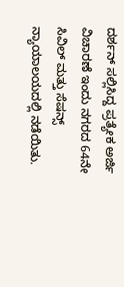ದರ್ಶನ್ ಸಲ್ಲಿಸಿದ್ದ ಪ್ರತ್ಯೇಕ ಅರ್ಜಿ ವಿಚಾರಣೆ ಇಂದು ನಗರದ 64ನೇ ಸಿವಿಲ್ ಮತ್ತು ಸೆಷನ್ಸ್ ನ್ಯಾಯಾಲಯದಲ್ಲಿ ನಡೆಯಿತು.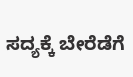ಸದ್ಯಕ್ಕೆ ಬೇರೆಡೆಗೆ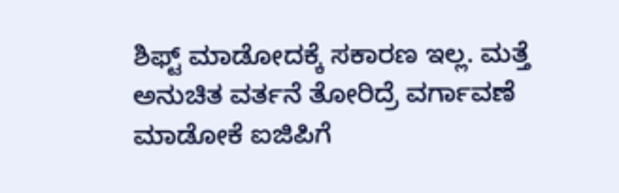ಶಿಫ್ಟ್‌ ಮಾಡೋದಕ್ಕೆ ಸಕಾರಣ ಇಲ್ಲ. ಮತ್ತೆ ಅನುಚಿತ ವರ್ತನೆ ತೋರಿದ್ರೆ ವರ್ಗಾವಣೆ ಮಾಡೋಕೆ ಐಜಿಪಿಗೆ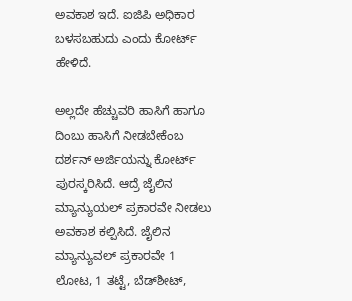ಅವಕಾಶ ಇದೆ. ಐಜಿಪಿ ಅಧಿಕಾರ ಬಳಸಬಹುದು ಎಂದು ಕೋರ್ಟ್‌ ಹೇಳಿದೆ.

ಅಲ್ಲದೇ ಹೆಚ್ಚುವರಿ ಹಾಸಿಗೆ ಹಾಗೂ ದಿಂಬು ಹಾಸಿಗೆ ನೀಡಬೇಕೆಂಬ ದರ್ಶನ್‌ ಅರ್ಜಿಯನ್ನು ಕೋರ್ಟ್‌ ಪುರಸ್ಕರಿಸಿದೆ. ಆದ್ರೆ ಜೈಲಿನ ಮ್ಯಾನ್ಯುಯಲ್ ಪ್ರಕಾರವೇ ನೀಡಲು ಅವಕಾಶ ಕಲ್ಪಿಸಿದೆ. ಜೈಲಿನ ಮ್ಯಾನ್ಯುವಲ್‌ ಪ್ರಕಾರವೇ 1 ಲೋಟ, 1 ತಟ್ಟೆ, ಬೆಡ್‌ಶೀಟ್‌,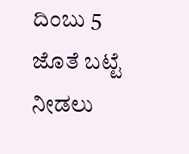ದಿಂಬು 5 ಜೊತೆ ಬಟ್ಟೆ ನೀಡಲು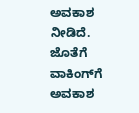ಅವಕಾಶ ನೀಡಿದೆ. ಜೊತೆಗೆ ವಾಕಿಂಗ್‌ಗೆ ಅವಕಾಶ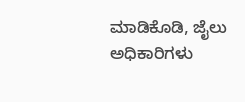ಮಾಡಿಕೊಡಿ, ಜೈಲು ಅಧಿಕಾರಿಗಳು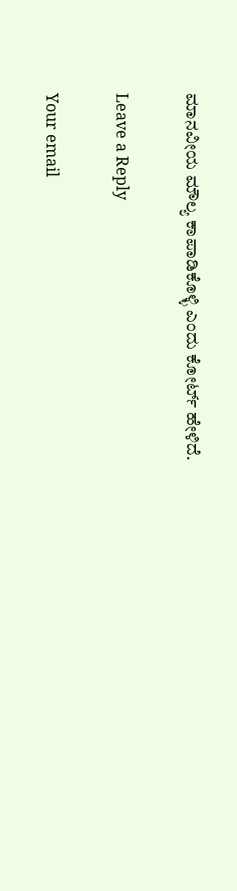ಮಾನವೀಯ ಮೌಲ್ಯ ಕಾಪಾಡಿಕೊಳ್ಳಿ ಎಂದು ಕೋರ್ಟ್‌ ಹೇಳಿದೆ.

Leave a Reply

Your email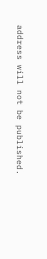address will not be published.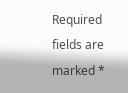Required fields are marked *